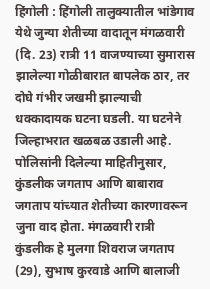हिंगोली : हिंगोली तालुक्यातील भांडेगाव येथे जुन्या शेतीच्या वादातून मंगळवारी (दि. 23) रात्री 11 वाजण्याच्या सुमारास झालेल्या गोळीबारात बापलेक ठार, तर दोघे गंभीर जखमी झाल्याची धक्कादायक घटना घडली. या घटनेने जिल्हाभरात खळबळ उडाली आहे. पोलिसांनी दिलेल्या माहितीनुसार, कुंडलीक जगताप आणि बाबाराव जगताप यांच्यात शेतीच्या कारणावरून जुना वाद होता. मंगळवारी रात्री कुंडलीक हे मुलगा शिवराज जगताप (29), सुभाष कुरवाडे आणि बालाजी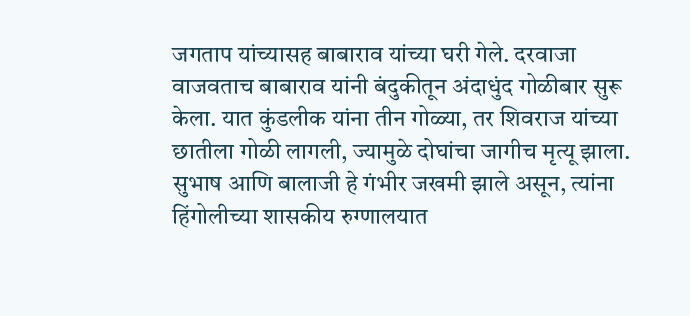जगताप यांच्यासह बाबाराव यांच्या घरी गेले. दरवाजा वाजवताच बाबाराव यांनी बंदुकीतून अंदाधुंद गोळीबार सुरू केला. यात कुंडलीक यांना तीन गोळ्या, तर शिवराज यांच्या छातीला गोळी लागली, ज्यामुळे दोघांचा जागीच मृत्यू झाला. सुभाष आणि बालाजी हे गंभीर जखमी झाले असून, त्यांना हिंगोलीच्या शासकीय रुग्णालयात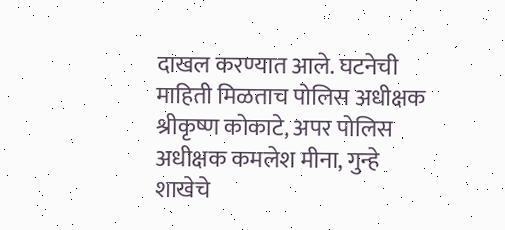दाखल करण्यात आले. घटनेची माहिती मिळताच पोलिस अधीक्षक श्रीकृष्ण कोकाटे, अपर पोलिस अधीक्षक कमलेश मीना, गुन्हे शाखेचे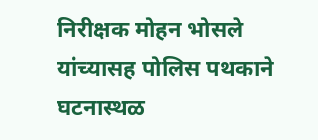निरीक्षक मोहन भोसले यांच्यासह पोलिस पथकाने घटनास्थळ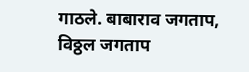गाठले. बाबाराव जगताप, विठ्ठल जगताप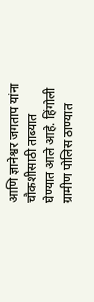आणि ज्ञानेश्वर जगताप यांना चौकशीसाठी ताब्यात घेण्यात आले आहे. हिंगोली ग्रामीण पोलिस ठाण्यात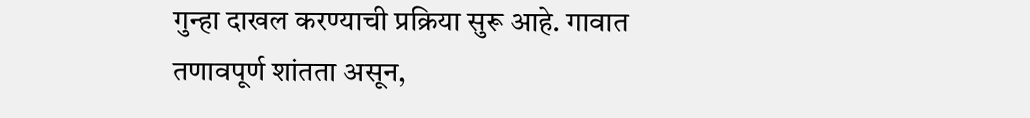गुन्हा दाखल करण्याची प्रक्रिया सुरू आहे. गावात तणावपूर्ण शांतता असून,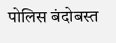पोलिस बंदोबस्त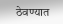ठेवण्यात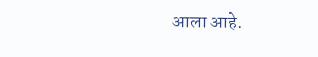आला आहे.